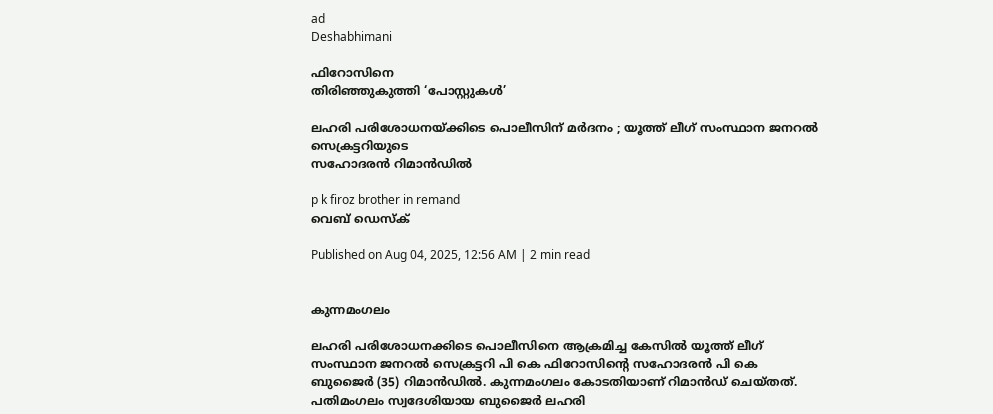ad
Deshabhimani

ഫിറോസിനെ
തിരിഞ്ഞുകുത്തി ‘പോസ്റ്റുകൾ’

ലഹരി പരിശോധനയ്ക്കിടെ പൊലീസിന്‌ മർദനം ; യൂത്ത് ലീഗ് സംസ്ഥാന ജനറൽ സെക്രട്ടറിയുടെ
സഹോദരൻ റിമാൻഡിൽ

p k firoz brother in remand
വെബ് ഡെസ്ക്

Published on Aug 04, 2025, 12:56 AM | 2 min read


കുന്നമംഗലം

ലഹരി പരിശോധനക്കിടെ പൊലീസിനെ ആക്രമിച്ച കേസിൽ യൂത്ത് ലീഗ് സംസ്ഥാന ജനറൽ സെക്രട്ടറി പി കെ ഫിറോസിന്റെ സഹോദരൻ പി കെ ബുജൈർ (35) റിമാൻഡിൽ. കുന്നമംഗലം കോടതിയാണ് റിമാൻഡ് ചെയ്തത്. പതിമംഗലം സ്വദേശിയായ ബുജൈർ ലഹരി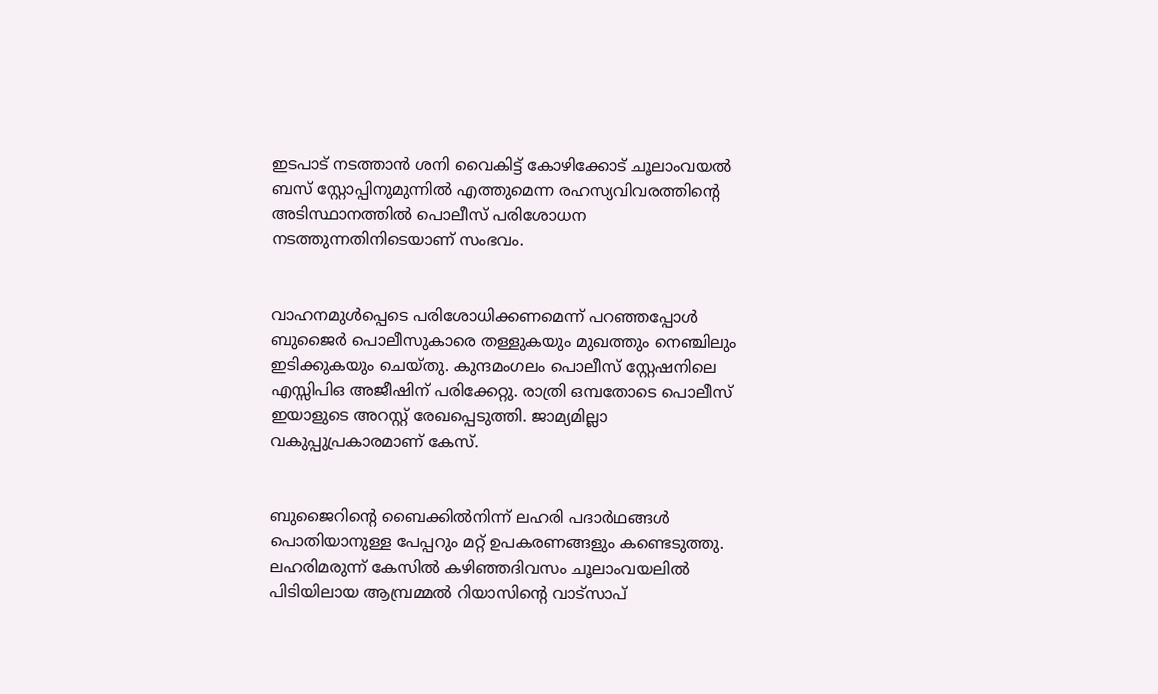ഇടപാട്‌ നടത്താൻ ശനി വൈകിട്ട് കോഴിക്കോട്‌ ചൂലാംവയൽ ബസ് സ്റ്റോപ്പിനുമുന്നിൽ എത്തുമെന്ന രഹസ്യവിവരത്തിന്റെ അടിസ്ഥാനത്തിൽ പൊലീസ് പരിശോധന നടത്തുന്നതിനിടെയാണ് സംഭവം.


വാഹനമുൾപ്പെടെ പരിശോധിക്കണമെന്ന് പറഞ്ഞപ്പോൾ ബുജൈർ പൊലീസുകാരെ തള്ളുകയും മുഖത്തും നെഞ്ചിലും ഇടിക്കുകയും ചെയ്തു. കുന്ദമംഗലം പൊലീസ് സ്റ്റേഷനിലെ എസ്സിപിഒ അജീഷിന് പരിക്കേറ്റു. രാത്രി ഒമ്പതോടെ പൊലീസ്‌ ഇയാളുടെ അറസ്റ്റ് രേഖപ്പെടുത്തി. ജാമ്യമില്ലാ വകുപ്പുപ്രകാരമാണ്‌ കേസ്‌.


ബുജൈറിന്റെ ബൈക്കിൽനിന്ന് ലഹരി പദാർഥങ്ങൾ പൊതിയാനുള്ള പേപ്പറും മറ്റ്‌ ഉപകരണങ്ങളും കണ്ടെടുത്തു. ലഹരിമരുന്ന് കേസിൽ കഴിഞ്ഞദിവസം ചൂലാംവയലിൽ പിടിയിലായ ആമ്പ്രമ്മൽ റിയാസിന്റെ വാട്സാപ്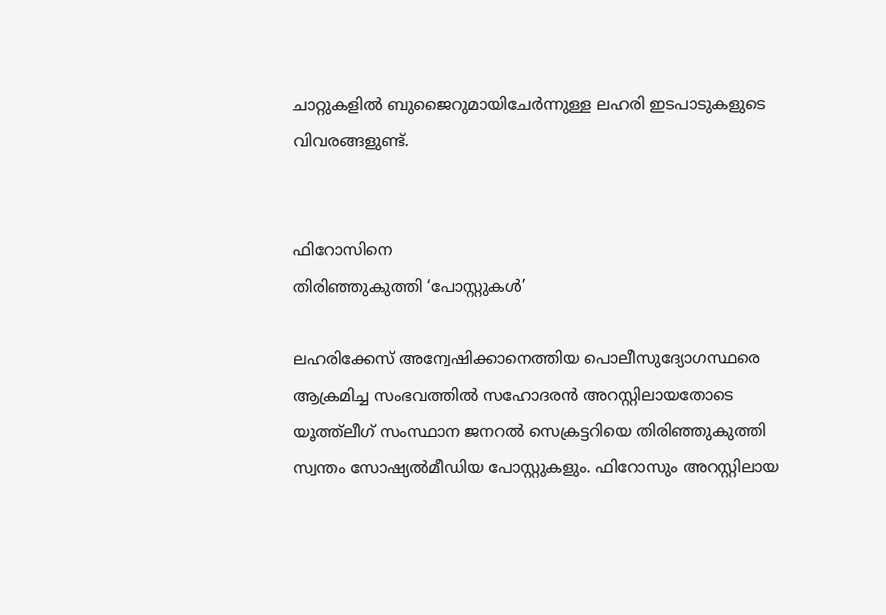ചാറ്റുകളിൽ ബുജൈറുമായിചേർന്നുള്ള ലഹരി ഇടപാടുകളുടെ വിവരങ്ങളുണ്ട്‌.


ഫിറോസിനെ
തിരിഞ്ഞുകുത്തി ‘പോസ്റ്റുകൾ’

ലഹരിക്കേസ് അന്വേഷിക്കാനെത്തിയ പൊലീസുദ്യോഗസ്ഥരെ ആക്രമിച്ച സംഭവത്തിൽ സഹോദരൻ അറസ്റ്റിലായതോടെ യൂത്ത്ലീഗ് സംസ്ഥാന ജനറൽ സെക്രട്ടറിയെ തിരിഞ്ഞുകുത്തി സ്വന്തം സോഷ്യൽമീഡിയ പോസ്റ്റുകളും. ഫിറോസും അറസ്റ്റിലായ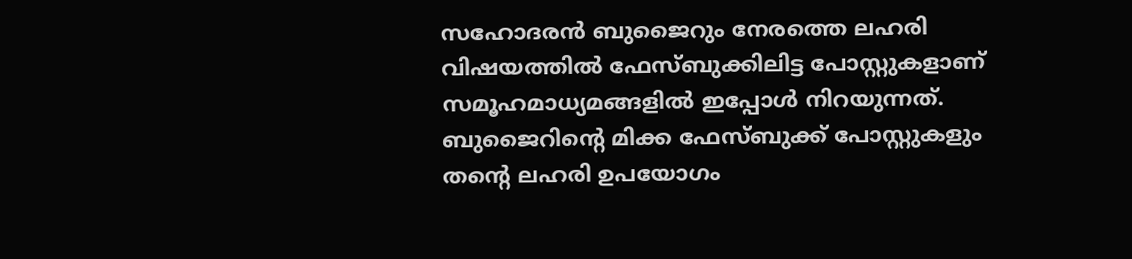സഹോദരൻ ബുജൈറും നേരത്തെ ലഹരി വിഷയത്തിൽ ഫേസ്ബുക്കിലിട്ട പോസ്റ്റുകളാണ് സമൂഹമാധ്യമങ്ങളിൽ ഇപ്പോൾ നിറയുന്നത്. ബുജൈറിന്റെ മിക്ക ഫേസ്ബുക്ക് പോസ്റ്റുകളും തന്റെ ലഹരി ഉപയോഗം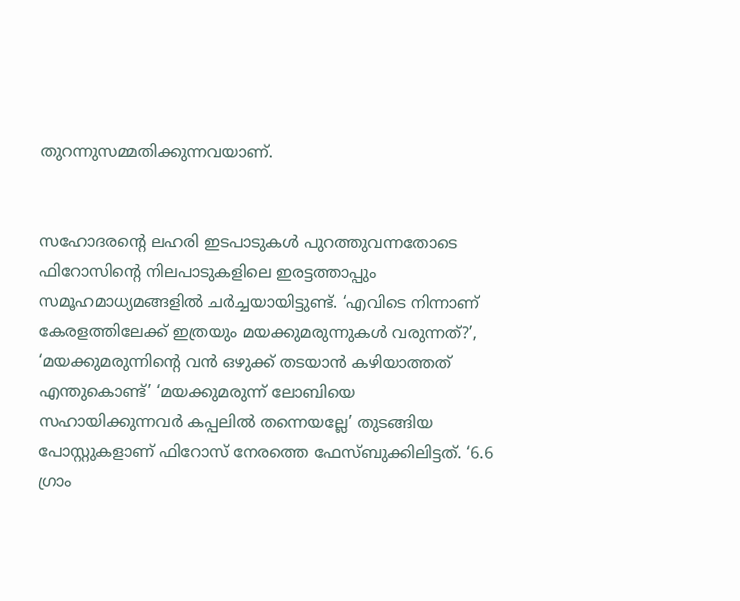തുറന്നുസമ്മതിക്കുന്നവയാണ്.


സഹോദരന്റെ ലഹരി ഇടപാടുകൾ പുറത്തുവന്നതോടെ ഫിറോസിന്റെ നിലപാടുകളിലെ ഇരട്ടത്താപ്പും സമൂഹമാധ്യമങ്ങളിൽ ചർച്ചയായിട്ടുണ്ട്. ‘എവിടെ നിന്നാണ് കേരളത്തിലേക്ക് ഇത്രയും മയക്കുമരുന്നുകൾ വരുന്നത്?’, ‘മയക്കുമരുന്നിന്റെ വൻ ഒഴുക്ക് തടയാൻ കഴിയാത്തത് എന്തുകൊണ്ട്’ ‘മയക്കുമരുന്ന് ലോബിയെ സഹായിക്കുന്നവർ കപ്പലിൽ തന്നെയല്ലേ’ തുടങ്ങിയ പോസ്റ്റുകളാണ് ഫിറോസ് നേരത്തെ ഫേസ്ബുക്കിലിട്ടത്. ‘6.6 ഗ്രാം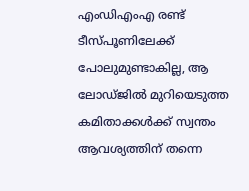എംഡിഎംഎ രണ്ട് ടീസ്പൂണിലേക്ക് പോലുമുണ്ടാകില്ല, ആ ലോഡ്‌ജിൽ മുറിയെടുത്ത കമിതാക്കൾക്ക് സ്വന്തം ആവശ്യത്തിന് തന്നെ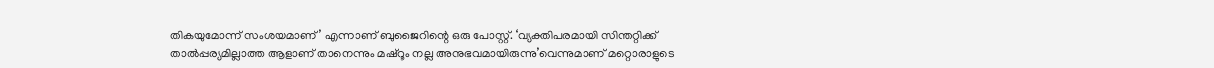തികയുമോന്ന് സംശയമാണ്’ എന്നാണ് ബുജൈറിന്റെ ഒരു പോസ്റ്റ്. ‘വ്യക്തിപരമായി സിന്തറ്റിക്ക് താൽപ്പര്യമില്ലാത്ത ആളാണ് താനെന്നും മഷ്റൂം നല്ല അനുഭവമായിരുന്നു’വെന്നുമാണ് മറ്റൊരാളുടെ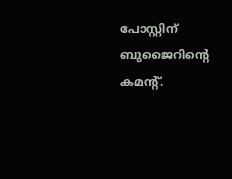പോസ്റ്റിന് ബുജൈറിന്റെ കമന്റ്.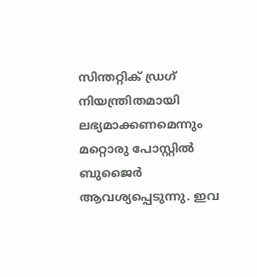സിന്തറ്റിക് ഡ്രഗ് നിയന്ത്രിതമായി ലഭ്യമാക്കണമെന്നും മറ്റൊരു പോസ്റ്റിൽ ബുജൈർ ആവശ്യപ്പെടുന്നു. ഇവ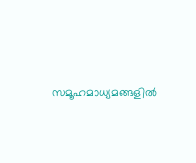സമൂഹമാധ്യമങ്ങളിൽ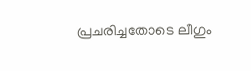പ്രചരിച്ചതോടെ ലീഗും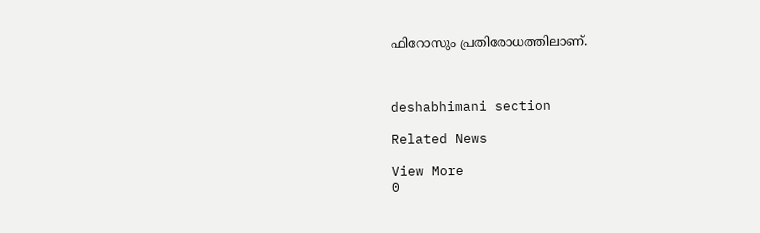ഫിറോസും പ്രതിരോധത്തിലാണ്.



deshabhimani section

Related News

View More
0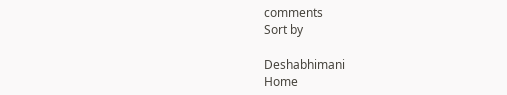comments
Sort by

Deshabhimani
Home